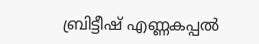ബ്രിട്ടീഷ് എണ്ണകപ്പല്‍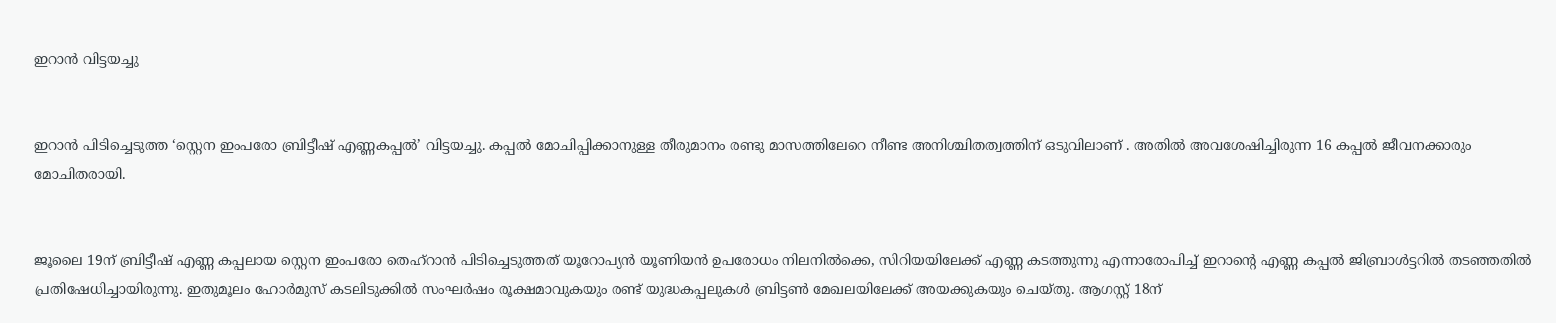ഇറാന്‍ വിട്ടയച്ചു


ഇറാന്‍ പിടിച്ചെടുത്ത ‘സ്റ്റെന ഇംപരോ ബ്രിട്ടീഷ് എണ്ണകപ്പല്‍’ വിട്ടയച്ചു. കപ്പല്‍ മോചിപ്പിക്കാനുള്ള തീരുമാനം രണ്ടു മാസത്തിലേറെ നീണ്ട അനിശ്ചിതത്വത്തിന് ഒടുവിലാണ് . അതില്‍ അവശേഷിച്ചിരുന്ന 16 കപ്പല്‍ ജീവനക്കാരും മോചിതരായി.


ജൂലൈ 19ന് ബ്രിട്ടീഷ് എണ്ണ കപ്പലായ സ്റ്റെന ഇംപരോ തെഹ്റാന്‍ പിടിച്ചെടുത്തത് യൂറോപ്യന്‍ യൂണിയന്‍ ഉപരോധം നിലനില്‍ക്കെ, സിറിയയിലേക്ക് എണ്ണ കടത്തുന്നു എന്നാരോപിച്ച്‌ ഇറാന്‍റെ എണ്ണ കപ്പല്‍ ജിബ്രാള്‍ട്ടറില്‍ തടഞ്ഞതില്‍ പ്രതിഷേധിച്ചായിരുന്നു. ഇതുമൂലം ഹോര്‍മുസ് കടലിടുക്കില്‍ സംഘര്‍ഷം രൂക്ഷമാവുകയും രണ്ട് യുദ്ധകപ്പലുകള്‍ ബ്രിട്ടണ്‍ മേഖലയിലേക്ക് അയക്കുകയും ചെയ്തു. ആഗസ്റ്റ് 18ന്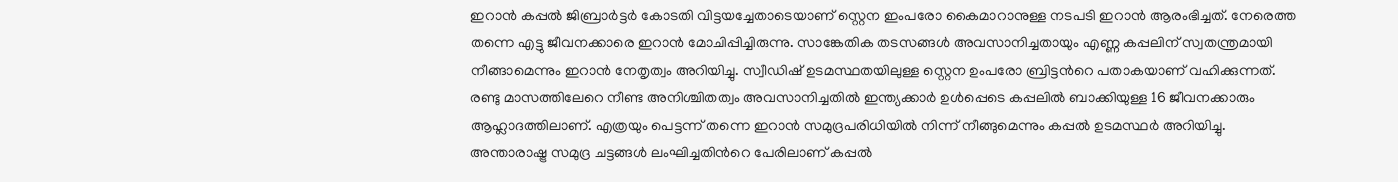ഇറാന്‍ കപ്പല്‍ ജിബ്രാര്‍ട്ടര്‍ കോടതി വിട്ടയച്ചേതാടെയാണ് സ്റ്റെന ഇംപരോ കൈമാറാനുള്ള നടപടി ഇറാന്‍ ആരംഭിച്ചത്. നേരെത്ത തന്നെ എട്ടു ജീവനക്കാരെ ഇറാന്‍ മോചിപ്പിച്ചിരുന്നു. സാങ്കേതിക തടസങ്ങള്‍ അവസാനിച്ചതായും എണ്ണ കപ്പലിന് സ്വതന്ത്രമായി നീങ്ങാമെന്നും ഇറാന്‍ നേതൃത്വം അറിയിച്ചു. സ്വീഡിഷ് ഉടമസ്ഥതയിലുള്ള സ്റ്റെന ഉംപരോ ബ്രിട്ടന്‍റെ പതാകയാണ് വഹിക്കുന്നത്. രണ്ടു മാസത്തിലേറെ നീണ്ട അനിശ്ചിതത്വം അവസാനിച്ചതില്‍ ഇന്ത്യക്കാര്‍ ഉള്‍പ്പെടെ കപ്പലില്‍ ബാക്കിയുള്ള 16 ജീവനക്കാരും ആഹ്ലാദത്തിലാണ്. എത്രയും പെട്ടന്ന് തന്നെ ഇറാന്‍ സമുദ്രപരിധിയില്‍ നിന്ന് നീങ്ങുമെന്നും കപ്പല്‍ ഉടമസ്ഥര്‍ അറിയിച്ചു. അന്താരാഷ്ട്ര സമുദ്ര ചട്ടങ്ങള്‍ ലംഘിച്ചതിന്‍റെ പേരിലാണ് കപ്പല്‍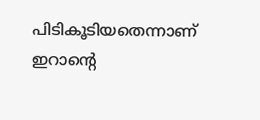പിടികൂടിയതെന്നാണ് ഇറാന്‍റെ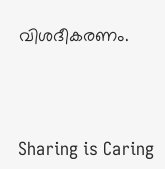വിശദീകരണം.




Sharing is Caring